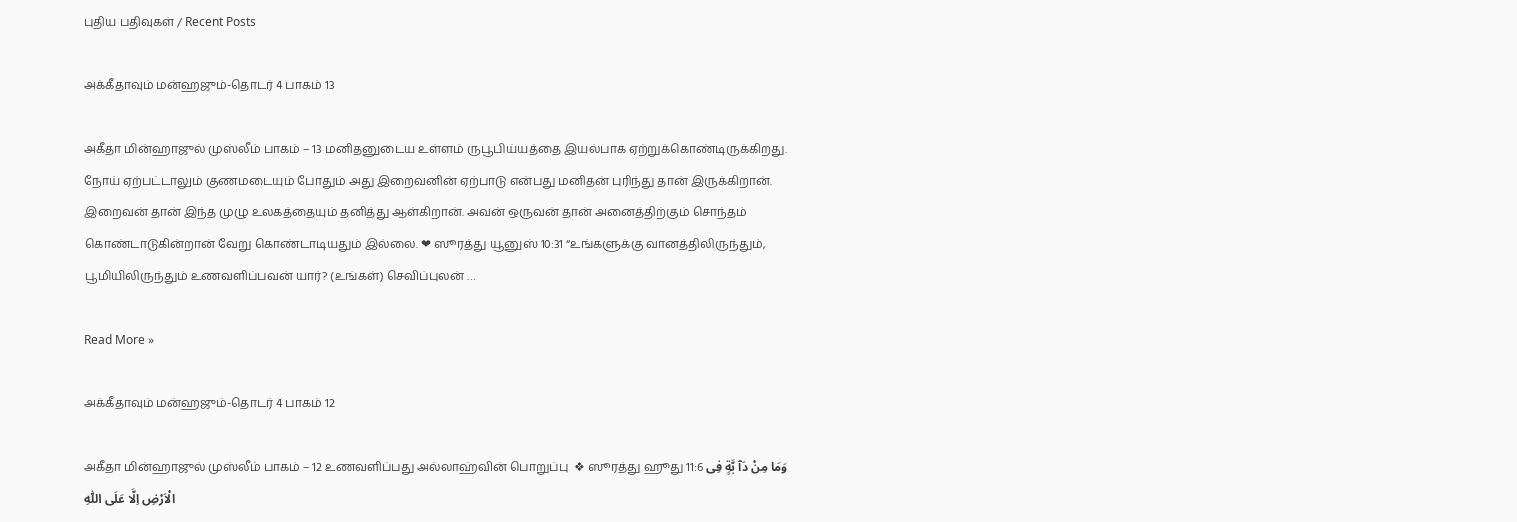புதிய பதிவுகள் / Recent Posts

அக்கீதாவும் மன்ஹஜும்-தொடர் 4 பாகம் 13

அகீதா மின்ஹாஜுல் முஸ்லீம் பாகம் – 13 மனிதனுடைய உள்ளம் ருபூபிய்யத்தை இயல்பாக ஏற்றுக்கொண்டிருக்கிறது. நோய் ஏற்பட்டாலும் குணமடையும் போதும் அது இறைவனின் ஏற்பாடு என்பது மனிதன் புரிந்து தான் இருக்கிறான். இறைவன் தான் இந்த முழு உலகத்தையும் தனித்து ஆள்கிறான். அவன் ஒருவன் தான் அனைத்திற்கும் சொந்தம் கொண்டாடுகின்றான் வேறு கொண்டாடியதும் இல்லை. ❤ ஸூரத்து யூனுஸ் 10:31 “உங்களுக்கு வானத்திலிருந்தும், பூமியிலிருந்தும் உணவளிப்பவன் யார்? (உங்கள்) செவிப்புலன் …

Read More »

அக்கீதாவும் மன்ஹஜும்-தொடர் 4 பாகம் 12

அகீதா மின்ஹாஜுல் முஸ்லீம் பாகம் – 12 உணவளிப்பது அல்லாஹ்வின் பொறுப்பு  ❖ ஸூரத்து ஹூது 11:6 وَمَا مِنْ دَآ بَّةٍ فِى الْاَرْضِ اِلَّا عَلَى اللّٰهِ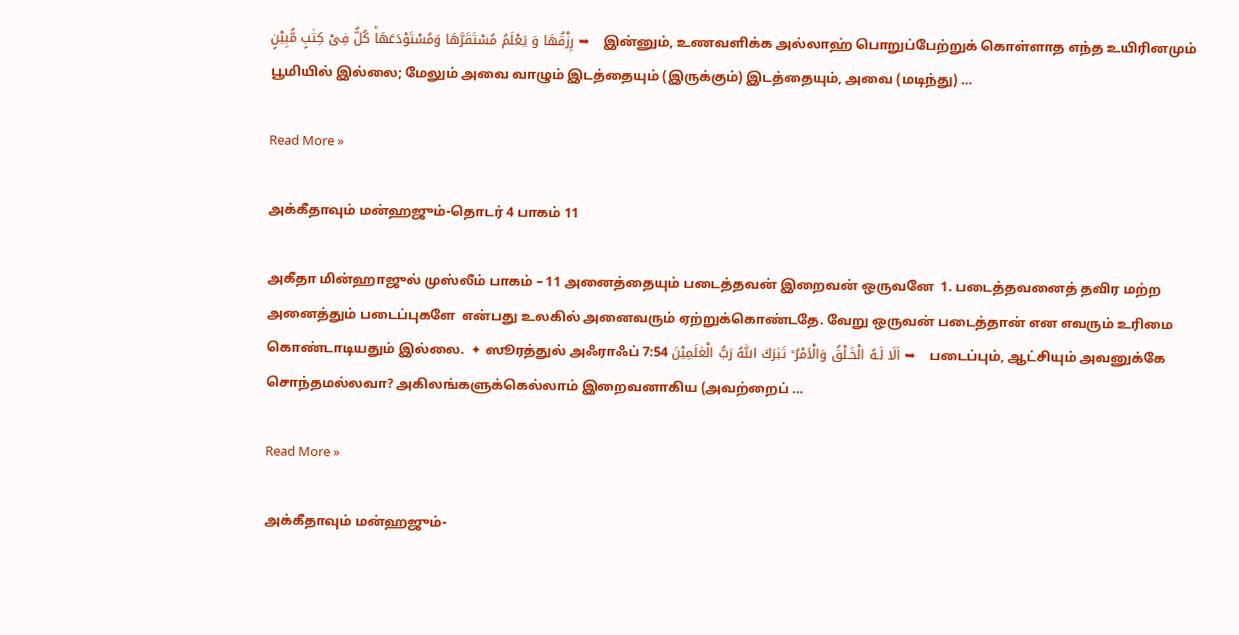رِزْقُهَا وَ يَعْلَمُ مُسْتَقَرَّهَا وَمُسْتَوْدَعَهَا‌ؕ كُلٌّ فِىْ كِتٰبٍ مُّبِيْنٍ ➥   இன்னும், உணவளிக்க அல்லாஹ் பொறுப்பேற்றுக் கொள்ளாத எந்த உயிரினமும் பூமியில் இல்லை; மேலும் அவை வாழும் இடத்தையும் (இருக்கும்) இடத்தையும், அவை (மடிந்து) …

Read More »

அக்கீதாவும் மன்ஹஜும்-தொடர் 4 பாகம் 11

அகீதா மின்ஹாஜுல் முஸ்லீம் பாகம் – 11 அனைத்தையும் படைத்தவன் இறைவன் ஒருவனே  1. படைத்தவனைத் தவிர மற்ற அனைத்தும் படைப்புகளே  என்பது உலகில் அனைவரும் ஏற்றுக்கொண்டதே. வேறு ஒருவன் படைத்தான் என எவரும் உரிமை கொண்டாடியதும் இல்லை.  ✦ ஸூரத்துல் அஃராஃப் 7:54 اَلَا لَـهُ الْخَـلْقُ وَالْاَمْرُ‌ ؕ تَبٰرَكَ اللّٰهُ رَبُّ الْعٰلَمِيْنَ ➥   படைப்பும், ஆட்சியும் அவனுக்கே சொந்தமல்லவா? அகிலங்களுக்கெல்லாம் இறைவனாகிய (அவற்றைப் …

Read More »

அக்கீதாவும் மன்ஹஜும்-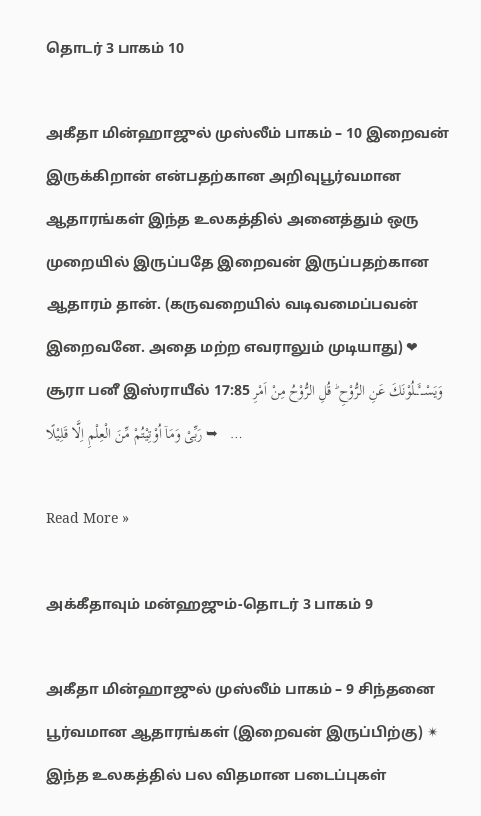தொடர் 3 பாகம் 10

அகீதா மின்ஹாஜுல் முஸ்லீம் பாகம் – 10 இறைவன் இருக்கிறான் என்பதற்கான அறிவுபூர்வமான ஆதாரங்கள் இந்த உலகத்தில் அனைத்தும் ஒரு முறையில் இருப்பதே இறைவன் இருப்பதற்கான ஆதாரம் தான். (கருவறையில் வடிவமைப்பவன் இறைவனே. அதை மற்ற எவராலும் முடியாது) ❤ சூரா பனீ இஸ்ராயீல் 17:85 وَيَسْــٴَــلُوْنَكَ عَنِ الرُّوْحِ‌ ؕ قُلِ الرُّوْحُ مِنْ اَمْرِ رَبِّىْ وَمَاۤ اُوْتِيْتُمْ مِّنَ الْعِلْمِ اِلَّا قَلِيْلًا ➥   …

Read More »

அக்கீதாவும் மன்ஹஜும்-தொடர் 3 பாகம் 9

அகீதா மின்ஹாஜுல் முஸ்லீம் பாகம் – 9 சிந்தனை பூர்வமான ஆதாரங்கள் (இறைவன் இருப்பிற்கு) ✴ இந்த உலகத்தில் பல விதமான படைப்புகள்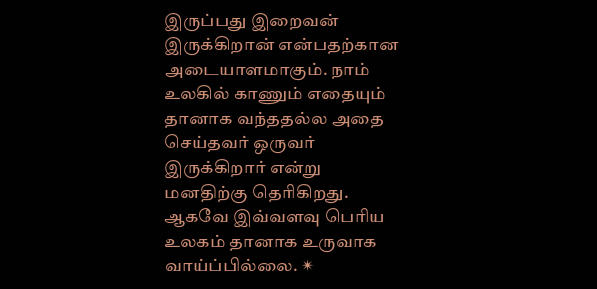இருப்பது இறைவன் இருக்கிறான் என்பதற்கான அடையாளமாகும். நாம் உலகில் காணும் எதையும் தானாக வந்ததல்ல அதை செய்தவர் ஒருவர் இருக்கிறார் என்று மனதிற்கு தெரிகிறது. ஆகவே இவ்வளவு பெரிய உலகம் தானாக உருவாக வாய்ப்பில்லை. ✴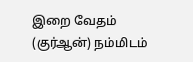இறை வேதம் (குர்ஆன்) நம்மிடம்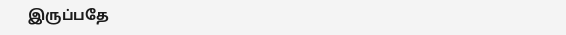இருப்பதே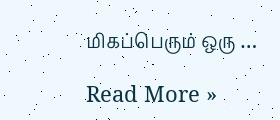மிகப்பெரும் ஒரு …

Read More »